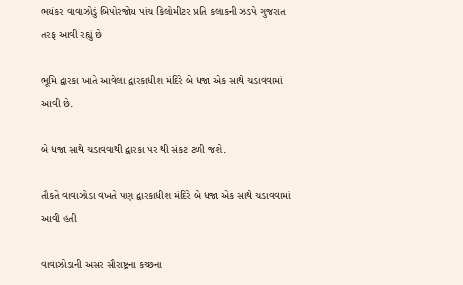ભયંકર વાવાઝોડું બિપોરજોય પાંચ કિલોમીટર પ્રતિ કલાકની ઝડપે ગુજરાત તરફ આવી રહ્યું છે

ભૂમિ દ્વારકા ખાતે આવેલા દ્વારકાધીશ મંદિરે બે ધજા એક સાથે ચડાવવામાં આવી છે.

બે ધજા સાથે ચડાવવાથી દ્વારકા પર થી સંકટ ટળી જશે.

તૌકતે વાવાઝોડા વખતે પણ દ્વારકાધીશ મંદિરે બે ધજા એક સાથે ચડાવવામાં આવી હતી

વાવાઝોડાની અસર સૌરાષ્ટ્રના કચ્છના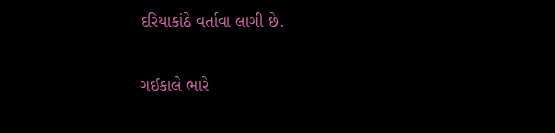દરિયાકાંઠે વર્તાવા લાગી છે.

ગઈકાલે ભારે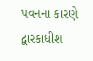પવનના કારણે દ્વારકાધીશ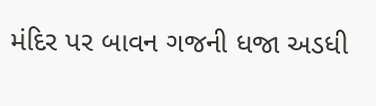મંદિર પર બાવન ગજની ધજા અડધી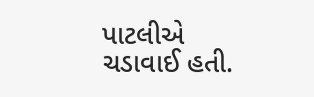પાટલીએ ચડાવાઈ હતી.